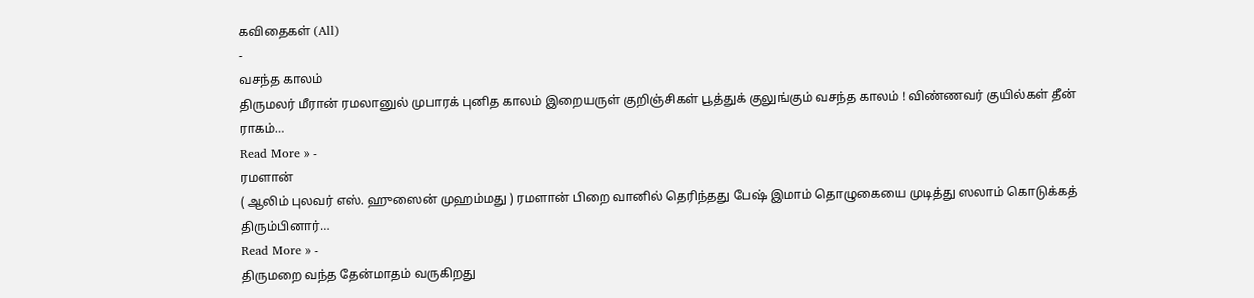கவிதைகள் (All)
-
வசந்த காலம்
திருமலர் மீரான் ரமலானுல் முபாரக் புனித காலம் இறையருள் குறிஞ்சிகள் பூத்துக் குலுங்கும் வசந்த காலம் ! விண்ணவர் குயில்கள் தீன் ராகம்…
Read More » -
ரமளான்
( ஆலிம் புலவர் எஸ். ஹுஸைன் முஹம்மது ) ரமளான் பிறை வானில் தெரிந்தது பேஷ் இமாம் தொழுகையை முடித்து ஸலாம் கொடுக்கத் திரும்பினார்…
Read More » -
திருமறை வந்த தேன்மாதம் வருகிறது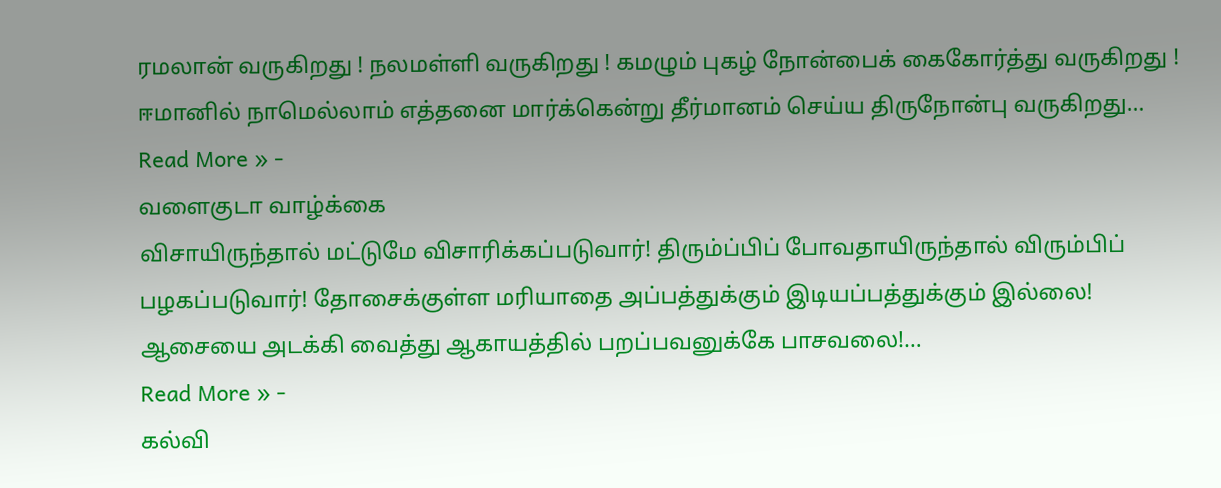ரமலான் வருகிறது ! நலமள்ளி வருகிறது ! கமழும் புகழ் நோன்பைக் கைகோர்த்து வருகிறது ! ஈமானில் நாமெல்லாம் எத்தனை மார்க்கென்று தீர்மானம் செய்ய திருநோன்பு வருகிறது…
Read More » -
வளைகுடா வாழ்க்கை
விசாயிருந்தால் மட்டுமே விசாரிக்கப்படுவார்! திரும்ப்பிப் போவதாயிருந்தால் விரும்பிப் பழகப்படுவார்! தோசைக்குள்ள மரியாதை அப்பத்துக்கும் இடியப்பத்துக்கும் இல்லை! ஆசையை அடக்கி வைத்து ஆகாயத்தில் பறப்பவனுக்கே பாசவலை!…
Read More » -
கல்வி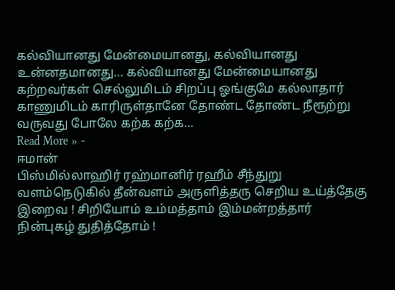கல்வியானது மேன்மையானது, கல்வியானது உன்னதமானது… கல்வியானது மேன்மையானது கற்றவர்கள் செல்லுமிடம் சிறப்பு ஓங்குமே கல்லாதார் காணுமிடம் காரிருள்தானே தோண்ட தோண்ட நீரூற்று வருவது போலே கற்க கற்க…
Read More » -
ஈமான்
பிஸ்மில்லாஹிர் ரஹ்மானிர் ரஹீம் சீந்துறு வளம்நெடுகில் தீன்வளம் அருளித்தரு செறிய உய்த்தேகு இறைவ ! சிறியோம் உம்மத்தாம் இம்மன்றத்தார் நின்புகழ் துதித்தோம் !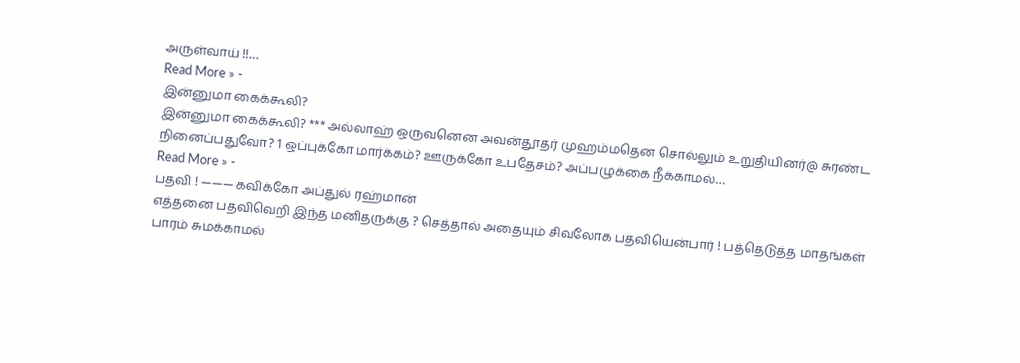அருள்வாய் !!…
Read More » -
இன்னுமா கைக்கூலி?
இன்னுமா கைக்கூலி? *** அல்லாஹ் ஒருவனென அவன்தூதர் முஹம்மதென சொல்லும் உறுதியினர்@ சுரண்ட நினைப்பதுவோ? 1 ஒப்புக்கோ மார்க்கம்? ஊருக்கோ உபதேசம்? அப்பழுக்கை நீக்காமல்…
Read More » -
பதவி ! ——— கவிக்கோ அப்துல் ரஹ்மான்
எத்தனை பதவிவெறி இந்த மனிதருக்கு ? செத்தால் அதையும் சிவலோக பதவியென்பார் ! பத்தெடுத்த மாதங்கள் பாரம் சுமக்காமல்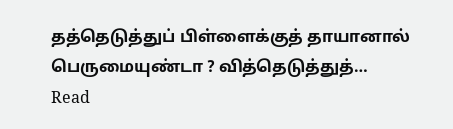தத்தெடுத்துப் பிள்ளைக்குத் தாயானால் பெருமையுண்டா ? வித்தெடுத்துத்…
Read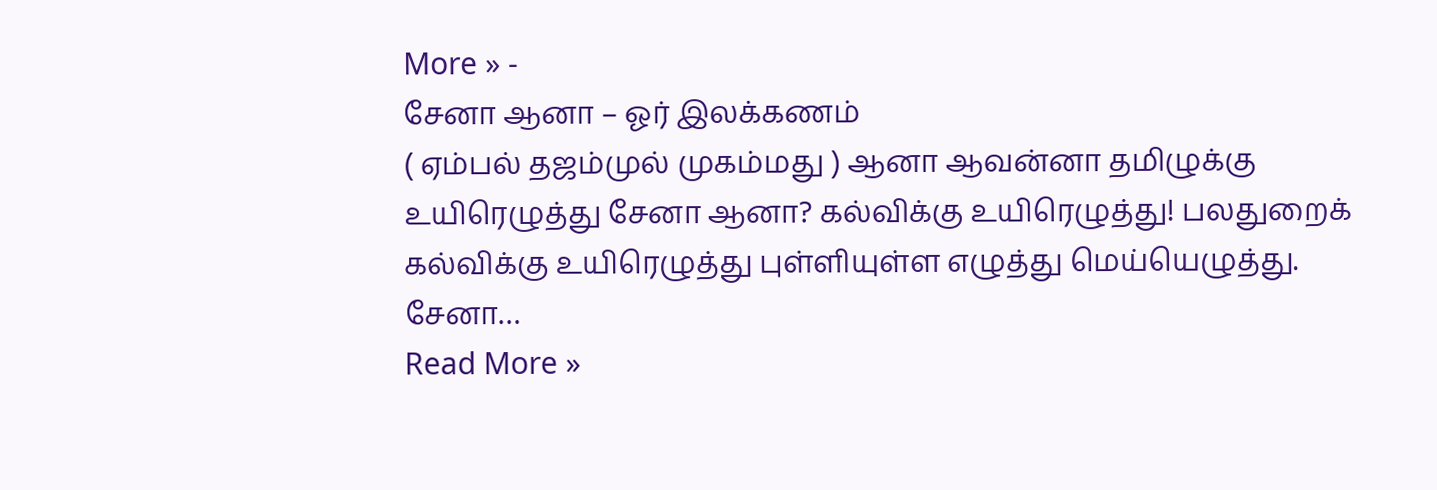More » -
சேனா ஆனா – ஓர் இலக்கணம்
( ஏம்பல் தஜம்முல் முகம்மது ) ஆனா ஆவன்னா தமிழுக்கு உயிரெழுத்து சேனா ஆனா? கல்விக்கு உயிரெழுத்து! பலதுறைக் கல்விக்கு உயிரெழுத்து புள்ளியுள்ள எழுத்து மெய்யெழுத்து. சேனா…
Read More »